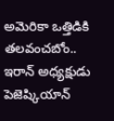అమెరికా ఒత్తిడికి తలవంచబోం.. ఇరాన్ అధ్యక్షుడు పెజెష్కియాన్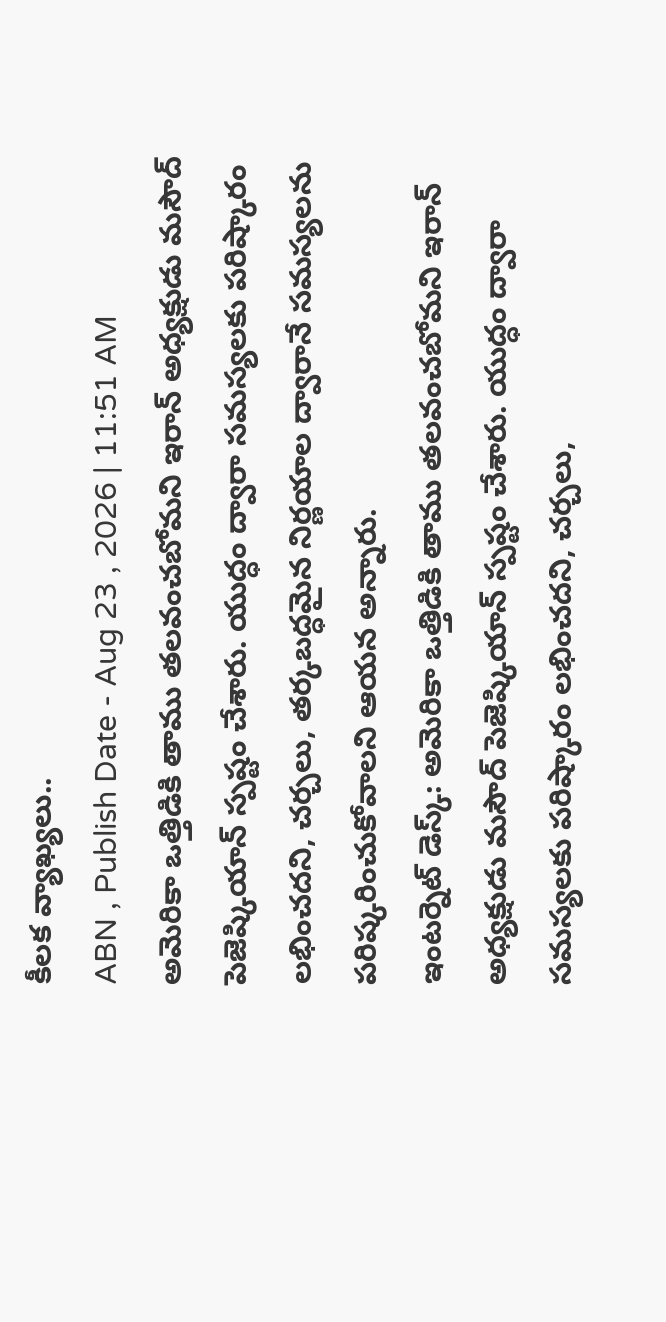కీలక వ్యాఖ్యలు..
ABN , Publish Date - Aug 23 , 2026 | 11:51 AM
అమెరికా ఒత్తిడికి తాము తలవంచబోమని ఇరాన్ అధ్యక్షుడు మసౌద్ పెజెష్కియాన్ స్పష్టం చేశారు. యుద్ధం ద్వారా సమస్యలకు పరిష్కారం లభించదని, చర్చలు, తర్కబద్ధమైన నిర్ణయాల ద్వారానే సమస్యలను పరిష్కరించుకోవాలని ఆయన అన్నారు.
ఇంటర్నెట్ డెస్క్: అమెరికా ఒత్తిడికి తాము తలవంచబోమని ఇరాన్ అధ్యక్షుడు మసౌద్ పెజెష్కియాన్ స్పష్టం చేశారు. యుద్ధం ద్వారా సమస్యలకు పరిష్కారం లభించదని, చర్చలు,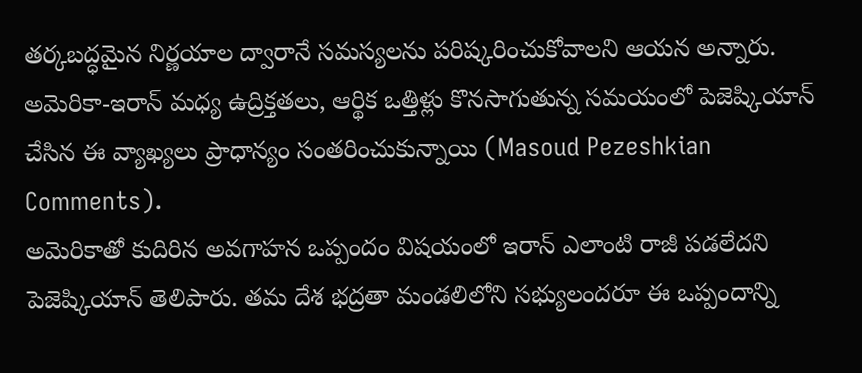తర్కబద్ధమైన నిర్ణయాల ద్వారానే సమస్యలను పరిష్కరించుకోవాలని ఆయన అన్నారు. అమెరికా-ఇరాన్ మధ్య ఉద్రిక్తతలు, ఆర్థిక ఒత్తిళ్లు కొనసాగుతున్న సమయంలో పెజెష్కియాన్ చేసిన ఈ వ్యాఖ్యలు ప్రాధాన్యం సంతరించుకున్నాయి (Masoud Pezeshkian Comments).
అమెరికాతో కుదిరిన అవగాహన ఒప్పందం విషయంలో ఇరాన్ ఎలాంటి రాజీ పడలేదని పెజెష్కియాన్ తెలిపారు. తమ దేశ భద్రతా మండలిలోని సభ్యులందరూ ఈ ఒప్పందాన్ని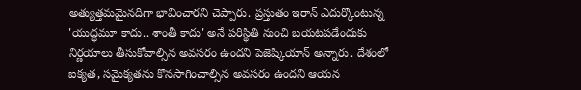అత్యుత్తమమైనదిగా భావించారని చెప్పారు. ప్రస్తుతం ఇరాన్ ఎదుర్కొంటున్న 'యుద్ధమూ కాదు.. శాంతీ కాదు' అనే పరిస్థితి నుంచి బయటపడేందుకు నిర్ణయాలు తీసుకోవాల్సిన అవసరం ఉందని పెజెష్కియాన్ అన్నారు. దేశంలో ఐక్యత, సమైక్యతను కొనసాగించాల్సిన అవసరం ఉందని ఆయన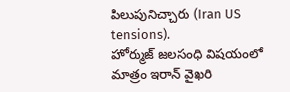పిలుపునిచ్చారు (Iran US tensions).
హోర్ముజ్ జలసంధి విషయంలో మాత్రం ఇరాన్ వైఖరి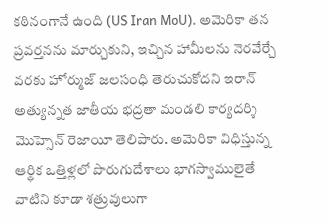కఠినంగానే ఉంది (US Iran MoU). అమెరికా తన ప్రవర్తనను మార్చుకుని, ఇచ్చిన హామీలను నెరవేర్చే వరకు హోర్ముజ్ జలసంధి తెరుచుకోదని ఇరాన్ అత్యున్నత జాతీయ భద్రతా మండలి కార్యదర్శి మొహ్సెన్ రెజాయీ తెలిపారు. అమెరికా విధిస్తున్న ఆర్థిక ఒత్తిళ్లలో పొరుగుదేశాలు భాగస్వాములైతే వాటిని కూడా శత్రువులుగా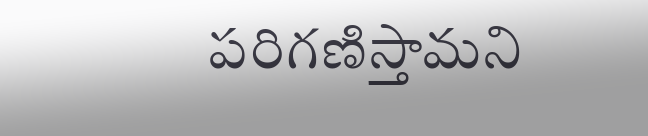పరిగణిస్తామని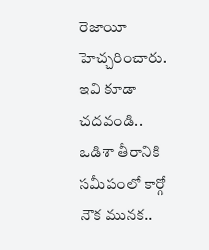రెజాయీ హెచ్చరించారు.
ఇవి కూడా చదవండి..
ఒడిశా తీరానికి సమీపంలో కార్గో నౌక మునక..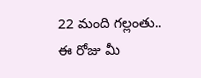22 మంది గల్లంతు..
ఈ రోజు మీ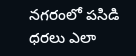నగరంలో పసిడి ధరలు ఎలా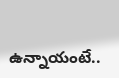ఉన్నాయంటే..